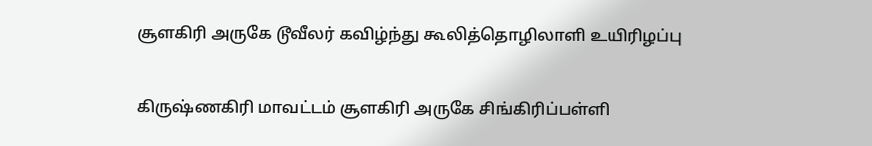சூளகிரி அருகே டூவீலர் கவிழ்ந்து கூலித்தொழிலாளி உயிரிழப்பு

கிருஷ்ணகிரி மாவட்டம் சூளகிரி அருகே சிங்கிரிப்பள்ளி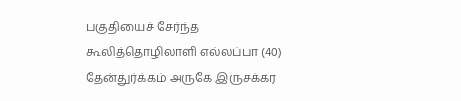பகுதியைச் சேர்ந்த கூலித்தொழிலாளி எல்லப்பா (40) தேன்துர்க்கம் அருகே இருசக்கர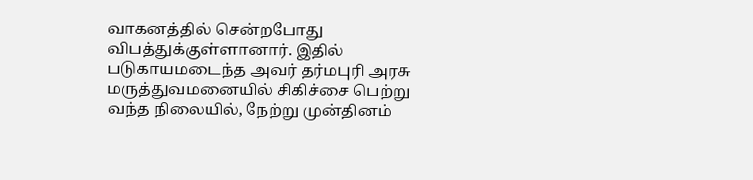வாகனத்தில் சென்றபோது விபத்துக்குள்ளானார். இதில் படுகாயமடைந்த அவர் தர்மபுரி அரசு மருத்துவமனையில் சிகிச்சை பெற்று வந்த நிலையில், நேற்று முன்தினம்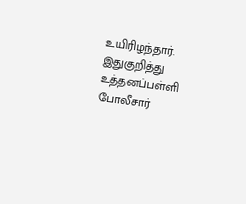உயிரிழந்தார். இதுகுறித்து உத்தனப்பள்ளி போலீசார்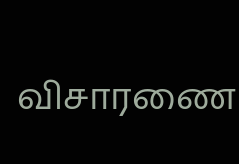விசாரணை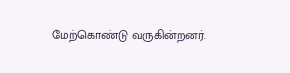மேற்கொண்டு வருகின்றனர்.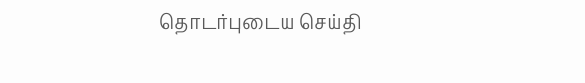தொடர்புடைய செய்தி